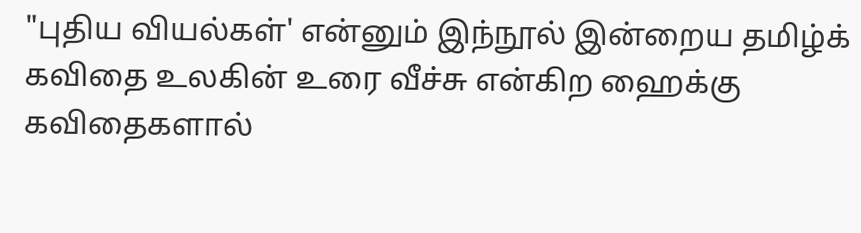"புதிய வியல்கள்' என்னும் இந்நூல் இன்றைய தமிழ்க் கவிதை உலகின் உரை வீச்சு என்கிற ஹைக்கு கவிதைகளால்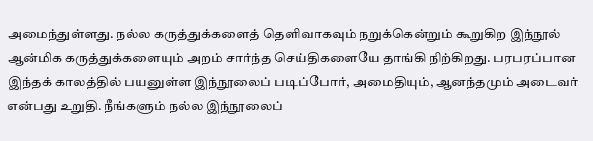அமைந்துள்ளது. நல்ல கருத்துக்களைத் தெளிவாகவும் நறுக்கென்றும் கூறுகிற இந்நூல் ஆன்மிக கருத்துக்களையும் அறம் சார்ந்த செய்திகளையே தாங்கி நிற்கிறது. பரபரப்பான இந்தக் காலத்தில் பயனுள்ள இந்நூலைப் படிப்போர், அமைதியும், ஆனந்தமும் அடைவர் என்பது உறுதி. நீங்களும் நல்ல இந்நூலைப்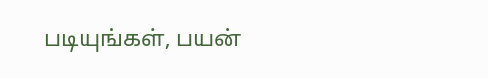படியுங்கள், பயன்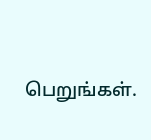பெறுங்கள்.